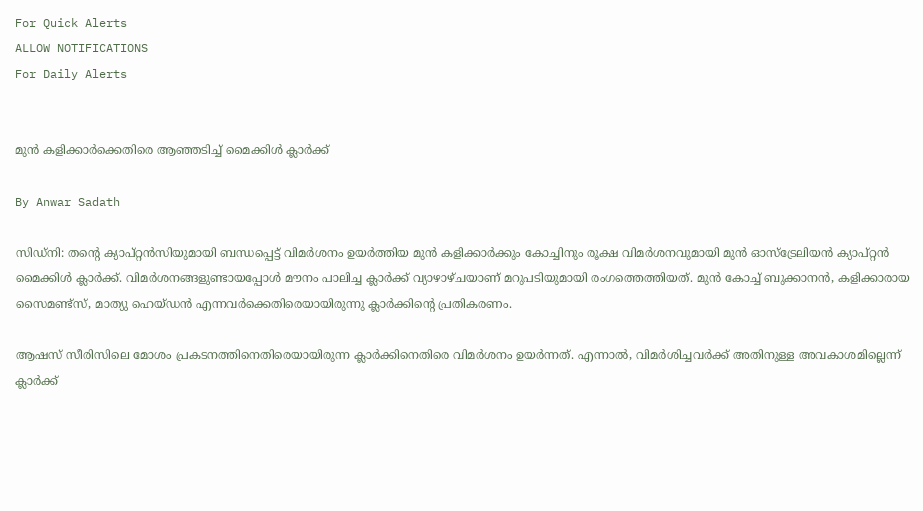For Quick Alerts
ALLOW NOTIFICATIONS
For Daily Alerts


മുന്‍ കളിക്കാര്‍ക്കെതിരെ ആഞ്ഞടിച്ച് മൈക്കിള്‍ ക്ലാര്‍ക്ക്

By Anwar Sadath

സിഡ്‌നി: തന്റെ ക്യാപ്റ്റന്‍സിയുമായി ബന്ധപ്പെട്ട് വിമര്‍ശനം ഉയര്‍ത്തിയ മുന്‍ കളിക്കാര്‍ക്കും കോച്ചിനും രൂക്ഷ വിമര്‍ശനവുമായി മുന്‍ ഓസ്‌ട്രേലിയന്‍ ക്യാപ്റ്റന്‍ മൈക്കിള്‍ ക്ലാര്‍ക്ക്. വിമര്‍ശനങ്ങളുണ്ടായപ്പോള്‍ മൗനം പാലിച്ച ക്ലാര്‍ക്ക് വ്യാഴാഴ്ചയാണ് മറുപടിയുമായി രംഗത്തെത്തിയത്. മുന്‍ കോച്ച് ബുക്കാനന്‍, കളിക്കാരായ സൈമണ്ട്‌സ്, മാത്യു ഹെയ്ഡന്‍ എന്നവര്‍ക്കെതിരെയായിരുന്നു ക്ലാര്‍ക്കിന്റെ പ്രതികരണം.

ആഷസ് സീരിസിലെ മോശം പ്രകടനത്തിനെതിരെയായിരുന്ന ക്ലാര്‍ക്കിനെതിരെ വിമര്‍ശനം ഉയര്‍ന്നത്. എന്നാല്‍, വിമര്‍ശിച്ചവര്‍ക്ക് അതിനുള്ള അവകാശമില്ലെന്ന് ക്ലാര്‍ക്ക്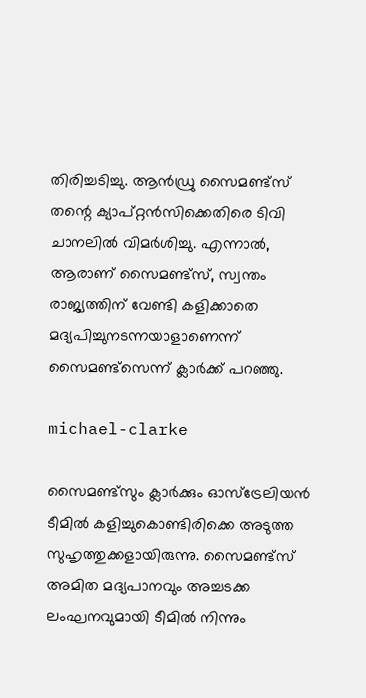തിരിച്ചടിച്ചു. ആന്‍ഡ്രു സൈമണ്ട്‌സ് തന്റെ ക്യാപ്റ്റന്‍സിക്കെതിരെ ടിവി ചാനലില്‍ വിമര്‍ശിച്ചു. എന്നാല്‍, ആരാണ് സൈമണ്ട്‌സ്, സ്വന്തം രാജ്യത്തിന് വേണ്ടി കളിക്കാതെ മദ്യപിച്ചുനടന്നയാളാണെന്ന് സൈമണ്ട്‌സെന്ന് ക്ലാര്‍ക്ക് പറഞ്ഞു.

michael-clarke

സൈമണ്ട്‌സും ക്ലാര്‍ക്കും ഓസ്‌ട്രേലിയന്‍ ടീമില്‍ കളിച്ചുകൊണ്ടിരിക്കെ അടുത്ത സുഹൃത്തുക്കളായിരുന്നു. സൈമണ്ട്‌സ് അമിത മദ്യപാനവും അച്ചടക്ക ലംഘനവുമായി ടീമില്‍ നിന്നും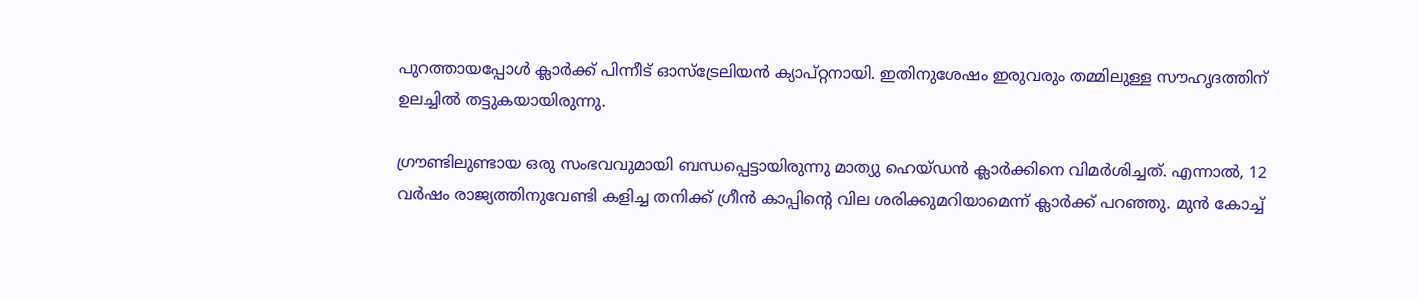പുറത്തായപ്പോള്‍ ക്ലാര്‍ക്ക് പിന്നീട് ഓസ്‌ട്രേലിയന്‍ ക്യാപ്റ്റനായി. ഇതിനുശേഷം ഇരുവരും തമ്മിലുള്ള സൗഹൃദത്തിന് ഉലച്ചില്‍ തട്ടുകയായിരുന്നു.

ഗ്രൗണ്ടിലുണ്ടായ ഒരു സംഭവവുമായി ബന്ധപ്പെട്ടായിരുന്നു മാത്യു ഹെയ്ഡന്‍ ക്ലാര്‍ക്കിനെ വിമര്‍ശിച്ചത്. എന്നാല്‍, 12 വര്‍ഷം രാജ്യത്തിനുവേണ്ടി കളിച്ച തനിക്ക് ഗ്രീന്‍ കാപ്പിന്റെ വില ശരിക്കുമറിയാമെന്ന് ക്ലാര്‍ക്ക് പറഞ്ഞു. മുന്‍ കോച്ച്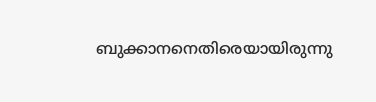ബുക്കാനനെതിരെയായിരുന്നു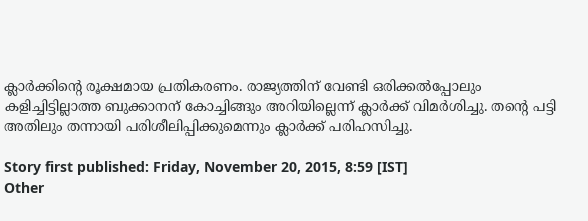ക്ലാര്‍ക്കിന്റെ രൂക്ഷമായ പ്രതികരണം. രാജ്യത്തിന് വേണ്ടി ഒരിക്കല്‍പ്പോലും കളിച്ചിട്ടില്ലാത്ത ബുക്കാനന് കോച്ചിങ്ങും അറിയില്ലെന്ന് ക്ലാര്‍ക്ക് വിമര്‍ശിച്ചു. തന്റെ പട്ടി അതിലും തന്നായി പരിശീലിപ്പിക്കുമെന്നും ക്ലാര്‍ക്ക് പരിഹസിച്ചു.

Story first published: Friday, November 20, 2015, 8:59 [IST]
Other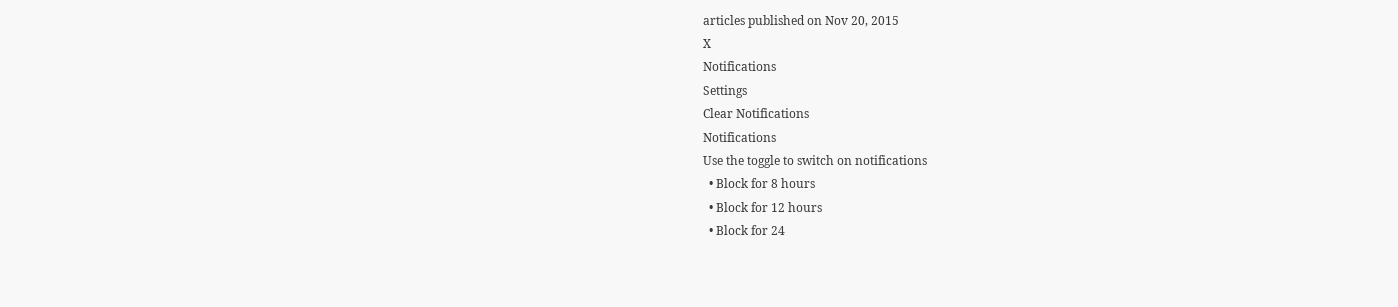articles published on Nov 20, 2015
X
Notifications
Settings
Clear Notifications
Notifications
Use the toggle to switch on notifications
  • Block for 8 hours
  • Block for 12 hours
  • Block for 24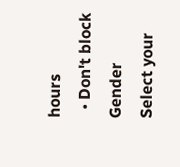hours
  • Don't block
Gender
Select your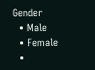Gender
  • Male
  • Female
  •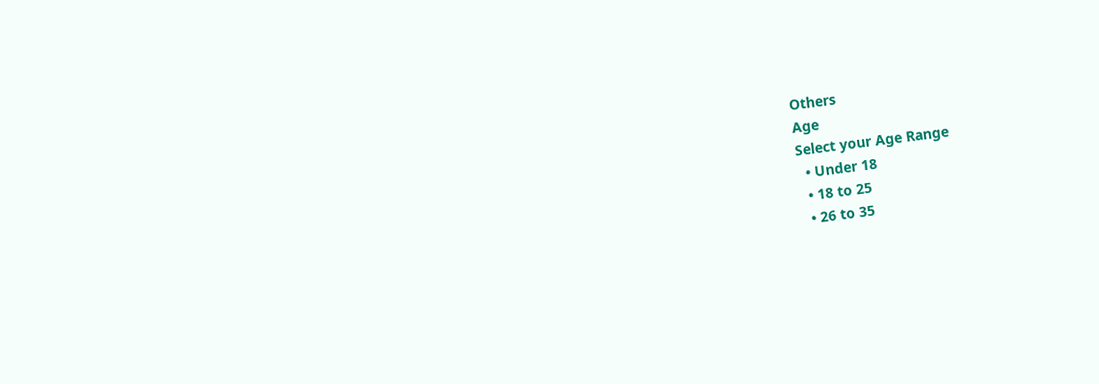Others
Age
Select your Age Range
  • Under 18
  • 18 to 25
  • 26 to 35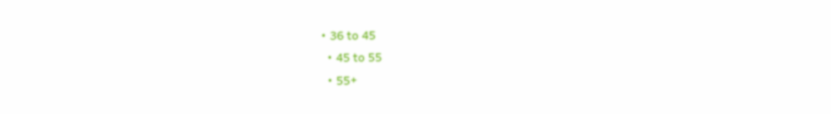• 36 to 45
  • 45 to 55
  • 55+